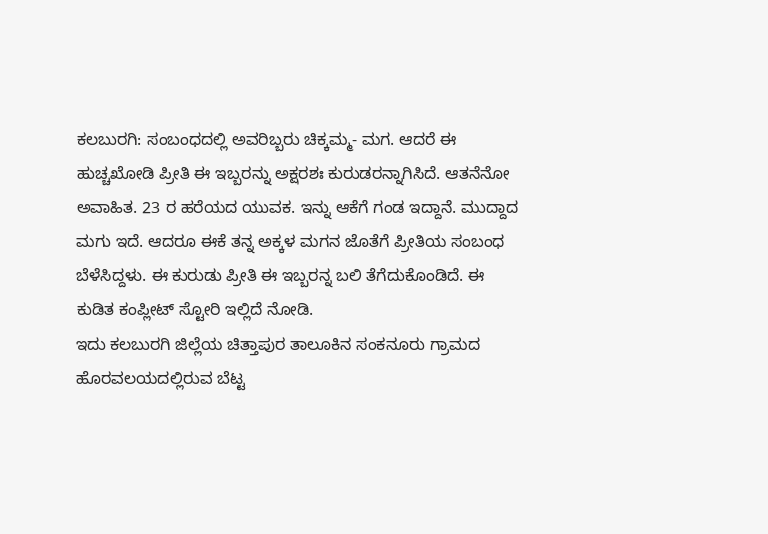ಕಲಬುರಗಿ: ಸಂಬಂಧದಲ್ಲಿ ಅವರಿಬ್ಬರು ಚಿಕ್ಕಮ್ಮ- ಮಗ. ಆದರೆ ಈ ಹುಚ್ಚಖೋಡಿ ಪ್ರೀತಿ ಈ ಇಬ್ಬರನ್ನು ಅಕ್ಷರಶಃ ಕುರುಡರನ್ನಾಗಿಸಿದೆ. ಆತನೆನೋ ಅವಾಹಿತ. 23 ರ ಹರೆಯದ ಯುವಕ. ಇನ್ನು ಆಕೆಗೆ ಗಂಡ ಇದ್ದಾನೆ. ಮುದ್ದಾದ ಮಗು ಇದೆ. ಆದರೂ ಈಕೆ ತನ್ನ ಅಕ್ಕಳ ಮಗನ ಜೊತೆಗೆ ಪ್ರೀತಿಯ ಸಂಬಂಧ ಬೆಳೆಸಿದ್ದಳು. ಈ ಕುರುಡು ಪ್ರೀತಿ ಈ ಇಬ್ಬರನ್ನ ಬಲಿ ತೆಗೆದುಕೊಂಡಿದೆ. ಈ ಕುಡಿತ ಕಂಪ್ಲೀಟ್ ಸ್ಟೋರಿ ಇಲ್ಲಿದೆ ನೋಡಿ.
ಇದು ಕಲಬುರಗಿ ಜಿಲ್ಲೆಯ ಚಿತ್ತಾಪುರ ತಾಲೂಕಿನ ಸಂಕನೂರು ಗ್ರಾಮದ ಹೊರವಲಯದಲ್ಲಿರುವ ಬೆಟ್ಟ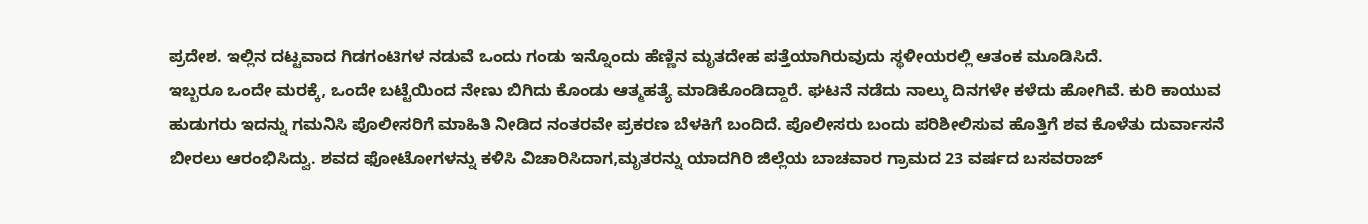ಪ್ರದೇಶ. ಇಲ್ಲಿನ ದಟ್ಟವಾದ ಗಿಡಗಂಟಿಗಳ ನಡುವೆ ಒಂದು ಗಂಡು ಇನ್ನೊಂದು ಹೆಣ್ಣಿನ ಮೃತದೇಹ ಪತ್ತೆಯಾಗಿರುವುದು ಸ್ಥಳೀಯರಲ್ಲಿ ಆತಂಕ ಮೂಡಿಸಿದೆ.
ಇಬ್ಬರೂ ಒಂದೇ ಮರಕ್ಕೆ, ಒಂದೇ ಬಟ್ಟೆಯಿಂದ ನೇಣು ಬಿಗಿದು ಕೊಂಡು ಆತ್ಮಹತ್ಯೆ ಮಾಡಿಕೊಂಡಿದ್ದಾರೆ. ಘಟನೆ ನಡೆದು ನಾಲ್ಕು ದಿನಗಳೇ ಕಳೆದು ಹೋಗಿವೆ. ಕುರಿ ಕಾಯುವ ಹುಡುಗರು ಇದನ್ನು ಗಮನಿಸಿ ಪೊಲೀಸರಿಗೆ ಮಾಹಿತಿ ನೀಡಿದ ನಂತರವೇ ಪ್ರಕರಣ ಬೆಳಕಿಗೆ ಬಂದಿದೆ. ಪೊಲೀಸರು ಬಂದು ಪರಿಶೀಲಿಸುವ ಹೊತ್ತಿಗೆ ಶವ ಕೊಳೆತು ದುರ್ವಾಸನೆ ಬೀರಲು ಆರಂಭಿಸಿದ್ವು. ಶವದ ಫೋಟೋಗಳನ್ನು ಕಳಿಸಿ ವಿಚಾರಿಸಿದಾಗ,ಮೃತರನ್ನು ಯಾದಗಿರಿ ಜಿಲ್ಲೆಯ ಬಾಚವಾರ ಗ್ರಾಮದ 23 ವರ್ಷದ ಬಸವರಾಜ್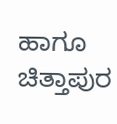ಹಾಗೂ ಚಿತ್ತಾಪುರ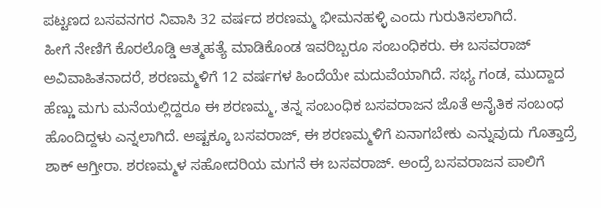ಪಟ್ಟಣದ ಬಸವನಗರ ನಿವಾಸಿ 32 ವರ್ಷದ ಶರಣಮ್ಮ ಭೀಮನಹಳ್ಳಿ ಎಂದು ಗುರುತಿಸಲಾಗಿದೆ.
ಹೀಗೆ ನೇಣಿಗೆ ಕೊರಲೊಡ್ಡಿ ಆತ್ಮಹತ್ಯೆ ಮಾಡಿಕೊಂಡ ಇವರಿಬ್ಬರೂ ಸಂಬಂಧಿಕರು. ಈ ಬಸವರಾಜ್ ಅವಿವಾಹಿತನಾದರೆ, ಶರಣಮ್ಮಳಿಗೆ 12 ವರ್ಷಗಳ ಹಿಂದೆಯೇ ಮದುವೆಯಾಗಿದೆ. ಸಭ್ಯ ಗಂಡ, ಮುದ್ದಾದ ಹೆಣ್ಣು ಮಗು ಮನೆಯಲ್ಲಿದ್ದರೂ ಈ ಶರಣಮ್ಮ, ತನ್ನ ಸಂಬಂಧಿಕ ಬಸವರಾಜನ ಜೊತೆ ಅನೈತಿಕ ಸಂಬಂಧ ಹೊಂದಿದ್ದಳು ಎನ್ನಲಾಗಿದೆ. ಅಷ್ಟಕ್ಕೂ ಬಸವರಾಜ್, ಈ ಶರಣಮ್ಮಳಿಗೆ ಏನಾಗಬೇಕು ಎನ್ನುವುದು ಗೊತ್ತಾದ್ರೆ ಶಾಕ್ ಆಗ್ತೀರಾ. ಶರಣಮ್ಮಳ ಸಹೋದರಿಯ ಮಗನೆ ಈ ಬಸವರಾಜ್. ಅಂದ್ರೆ ಬಸವರಾಜನ ಪಾಲಿಗೆ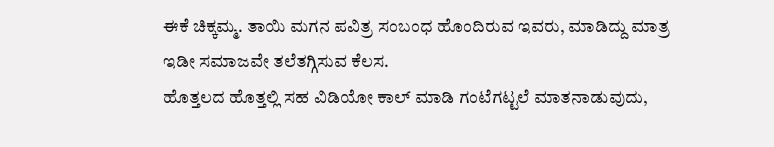ಈಕೆ ಚಿಕ್ಕಮ್ಮ. ತಾಯಿ ಮಗನ ಪವಿತ್ರ ಸಂಬಂಧ ಹೊಂದಿರುವ ಇವರು, ಮಾಡಿದ್ದು ಮಾತ್ರ ಇಡೀ ಸಮಾಜವೇ ತಲೆತಗ್ಗಿಸುವ ಕೆಲಸ.
ಹೊತ್ತಲದ ಹೊತ್ತಲ್ಲಿ ಸಹ ವಿಡಿಯೋ ಕಾಲ್ ಮಾಡಿ ಗಂಟೆಗಟ್ಟಲೆ ಮಾತನಾಡುವುದು,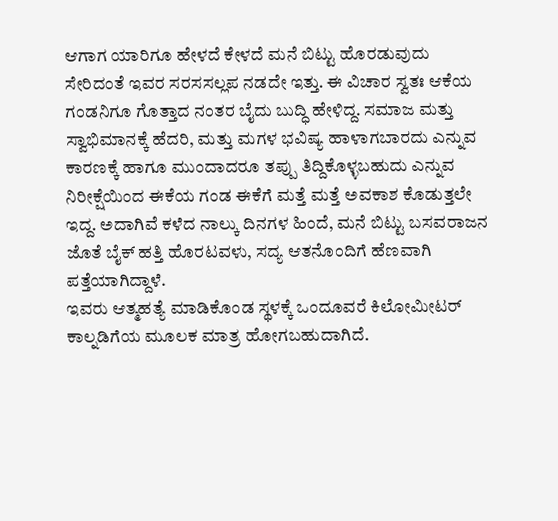ಆಗಾಗ ಯಾರಿಗೂ ಹೇಳದೆ ಕೇಳದೆ ಮನೆ ಬಿಟ್ಟು ಹೊರಡುವುದು ಸೇರಿದಂತೆ ಇವರ ಸರಸಸಲ್ಲಪ ನಡದೇ ಇತ್ತು. ಈ ವಿಚಾರ ಸ್ವತಃ ಆಕೆಯ ಗಂಡನಿಗೂ ಗೊತ್ತಾದ ನಂತರ ಬೈದು ಬುದ್ಧಿ ಹೇಳಿದ್ದ. ಸಮಾಜ ಮತ್ತು ಸ್ವಾಭಿಮಾನಕ್ಕೆ ಹೆದರಿ, ಮತ್ತು ಮಗಳ ಭವಿಷ್ಯ ಹಾಳಾಗಬಾರದು ಎನ್ನುವ ಕಾರಣಕ್ಕೆ ಹಾಗೂ ಮುಂದಾದರೂ ತಪ್ಪು ತಿದ್ದಿಕೊಳ್ಳಬಹುದು ಎನ್ನುವ ನಿರೀಕ್ಷೆಯಿಂದ ಈಕೆಯ ಗಂಡ ಈಕೆಗೆ ಮತ್ತೆ ಮತ್ತೆ ಅವಕಾಶ ಕೊಡುತ್ತಲೇ ಇದ್ದ. ಅದಾಗಿವೆ ಕಳೆದ ನಾಲ್ಕು ದಿನಗಳ ಹಿಂದೆ, ಮನೆ ಬಿಟ್ಟು ಬಸವರಾಜನ ಜೊತೆ ಬೈಕ್ ಹತ್ತಿ ಹೊರಟವಳು, ಸದ್ಯ ಆತನೊಂದಿಗೆ ಹೆಣವಾಗಿ ಪತ್ತೆಯಾಗಿದ್ದಾಳೆ.
ಇವರು ಆತ್ಮಹತ್ಯೆ ಮಾಡಿಕೊಂಡ ಸ್ಥಳಕ್ಕೆ ಒಂದೂವರೆ ಕಿಲೋಮೀಟರ್ ಕಾಲ್ನಡಿಗೆಯ ಮೂಲಕ ಮಾತ್ರ ಹೋಗಬಹುದಾಗಿದೆ.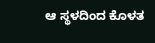ಆ ಸ್ಥಳದಿಂದ ಕೊಳತ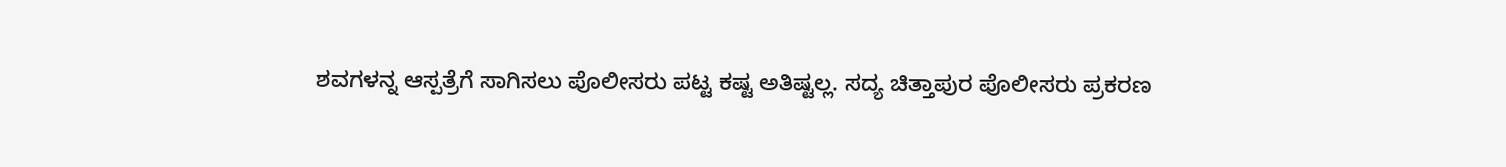ಶವಗಳನ್ನ ಆಸ್ಪತ್ರೆಗೆ ಸಾಗಿಸಲು ಪೊಲೀಸರು ಪಟ್ಟ ಕಷ್ಟ ಅತಿಷ್ಟಲ್ಲ. ಸದ್ಯ ಚಿತ್ತಾಪುರ ಪೊಲೀಸರು ಪ್ರಕರಣ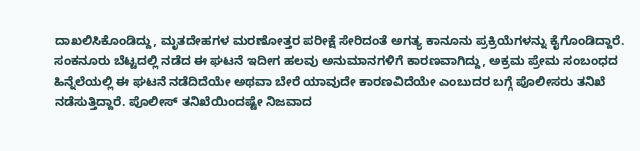ದಾಖಲಿಸಿಕೊಂಡಿದ್ದು, ಮೃತದೇಹಗಳ ಮರಣೋತ್ತರ ಪರೀಕ್ಷೆ ಸೇರಿದಂತೆ ಅಗತ್ಯ ಕಾನೂನು ಪ್ರಕ್ರಿಯೆಗಳನ್ನು ಕೈಗೊಂಡಿದ್ದಾರೆ.
ಸಂಕನೂರು ಬೆಟ್ಟದಲ್ಲಿ ನಡೆದ ಈ ಘಟನೆ ಇದೀಗ ಹಲವು ಅನುಮಾನಗಳಿಗೆ ಕಾರಣವಾಗಿದ್ದು, ಅಕ್ರಮ ಪ್ರೇಮ ಸಂಬಂಧದ ಹಿನ್ನೆಲೆಯಲ್ಲಿ ಈ ಘಟನೆ ನಡೆದಿದೆಯೇ ಅಥವಾ ಬೇರೆ ಯಾವುದೇ ಕಾರಣವಿದೆಯೇ ಎಂಬುದರ ಬಗ್ಗೆ ಪೊಲೀಸರು ತನಿಖೆ ನಡೆಸುತ್ತಿದ್ದಾರೆ. ಪೊಲೀಸ್ ತನಿಖೆಯಿಂದಷ್ಟೇ ನಿಜವಾದ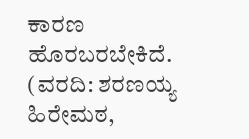ಕಾರಣ ಹೊರಬರಬೇಕಿದೆ. (ವರದಿ: ಶರಣಯ್ಯ ಹಿರೇಮಠ,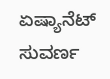ಏಷ್ಯಾನೆಟ್ ಸುವರ್ಣ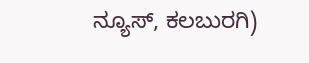ನ್ಯೂಸ್, ಕಲಬುರಗಿ)